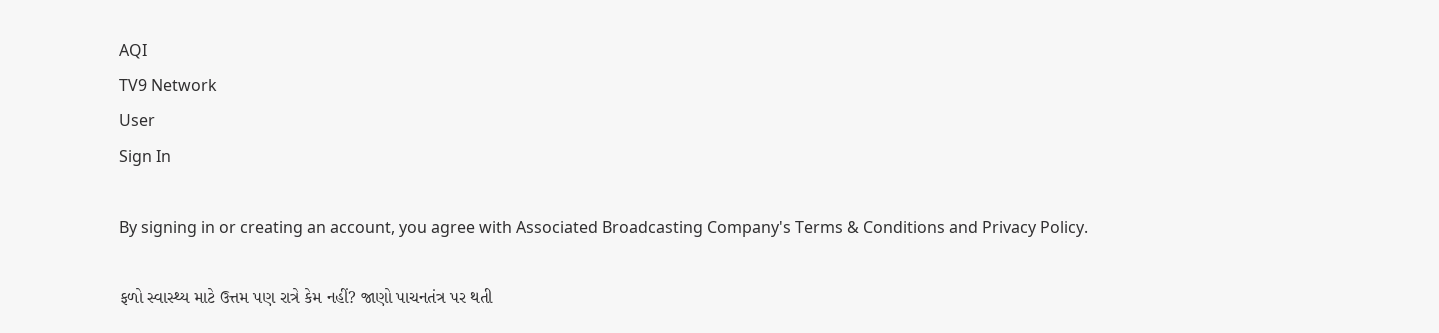AQI
TV9 Network
User
Sign In

By signing in or creating an account, you agree with Associated Broadcasting Company's Terms & Conditions and Privacy Policy.

ફળો સ્વાસ્થ્ય માટે ઉત્તમ પણ રાત્રે કેમ નહીં? જાણો પાચનતંત્ર પર થતી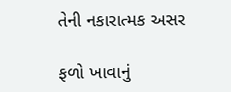તેની નકારાત્મક અસર

ફળો ખાવાનું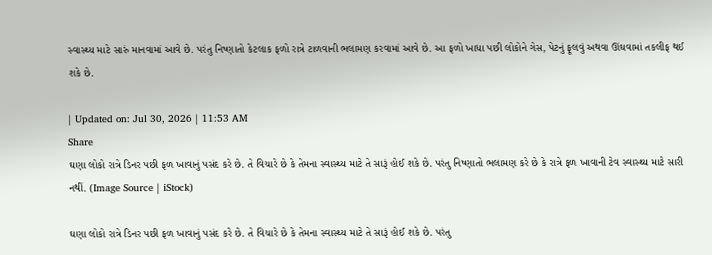સ્વાસ્થ્ય માટે સારું માનવામાં આવે છે. પરંતુ નિષ્ણાતો કેટલાક ફળો રાત્રે ટાળવાની ભલામણ કરવામાં આવે છે. આ ફળો ખાધા પછી લોકોને ગેસ, પેટનું ફૂલવું અથવા ઊંઘવામાં તકલીફ થઈ શકે છે.

| Updated on: Jul 30, 2026 | 11:53 AM
Share
ઘણા લોકો રાત્રે ડિનર પછી ફળ ખાવાનું પસંદ કરે છે. તે વિચારે છે કે તેમના સ્વાસ્થ્ય માટે તે સારૂં હોઈ શકે છે. પરંતુ નિષ્ણાતો ભલામણ કરે છે કે રાત્રે ફળ ખાવાની ટેવ સ્વાસ્થ્ય માટે સારી નથીં. (Image Source | iStock)

ઘણા લોકો રાત્રે ડિનર પછી ફળ ખાવાનું પસંદ કરે છે. તે વિચારે છે કે તેમના સ્વાસ્થ્ય માટે તે સારૂં હોઈ શકે છે. પરંતુ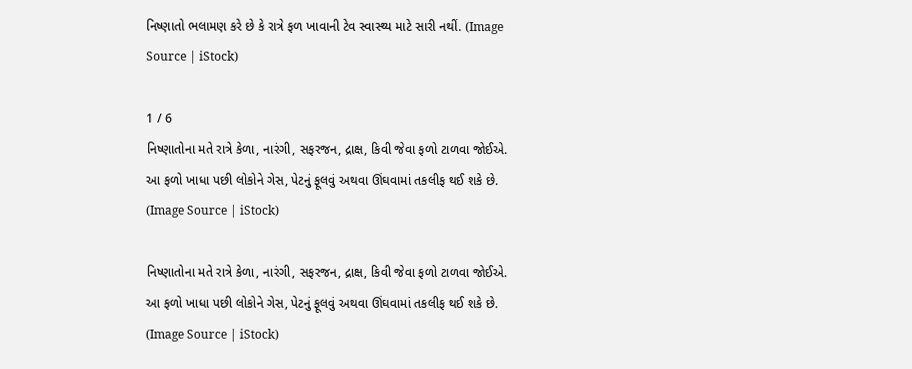નિષ્ણાતો ભલામણ કરે છે કે રાત્રે ફળ ખાવાની ટેવ સ્વાસ્થ્ય માટે સારી નથીં. (Image Source | iStock)

1 / 6
નિષ્ણાતોના મતે રાત્રે કેળા, નારંગી, સફરજન, દ્રાક્ષ, કિવી જેવા ફળો ટાળવા જોઈએ. આ ફળો ખાધા પછી લોકોને ગેસ, પેટનું ફૂલવું અથવા ઊંઘવામાં તકલીફ થઈ શકે છે. (Image Source | iStock)

નિષ્ણાતોના મતે રાત્રે કેળા, નારંગી, સફરજન, દ્રાક્ષ, કિવી જેવા ફળો ટાળવા જોઈએ. આ ફળો ખાધા પછી લોકોને ગેસ, પેટનું ફૂલવું અથવા ઊંઘવામાં તકલીફ થઈ શકે છે. (Image Source | iStock)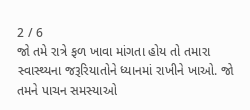2 / 6
જો તમે રાત્રે ફળ ખાવા માંગતા હોય તો તમારા સ્વાસ્થ્યના જરૂરિયાતોને ધ્યાનમાં રાખીને ખાઓ. જો તમને પાચન સમસ્યાઓ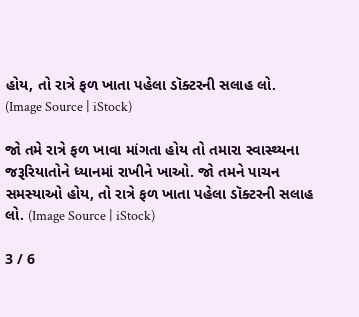હોય, તો રાત્રે ફળ ખાતા પહેલા ડૉક્ટરની સલાહ લો. (Image Source | iStock)

જો તમે રાત્રે ફળ ખાવા માંગતા હોય તો તમારા સ્વાસ્થ્યના જરૂરિયાતોને ધ્યાનમાં રાખીને ખાઓ. જો તમને પાચન સમસ્યાઓ હોય, તો રાત્રે ફળ ખાતા પહેલા ડૉક્ટરની સલાહ લો. (Image Source | iStock)

3 / 6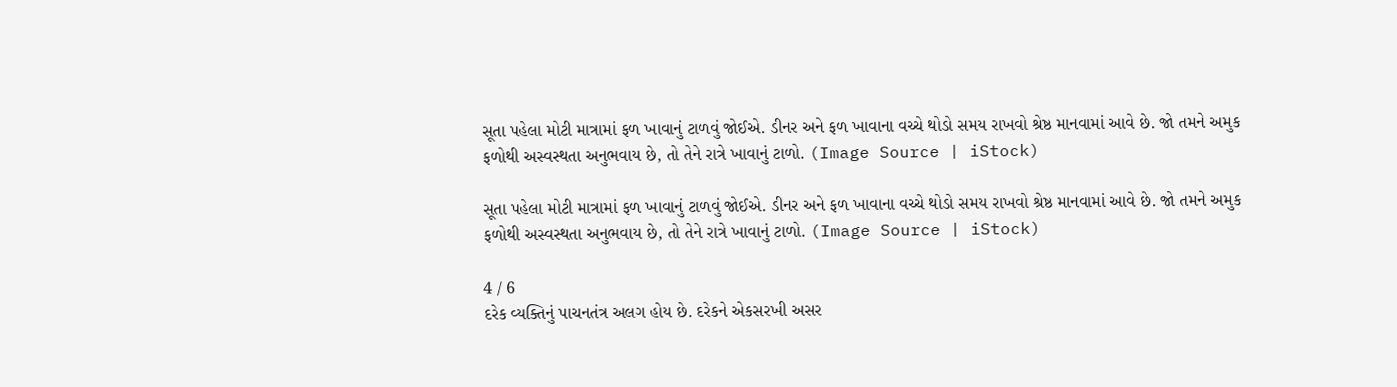સૂતા પહેલા મોટી માત્રામાં ફળ ખાવાનું ટાળવું જોઈએ. ડીનર અને ફળ ખાવાના વચ્ચે થોડો સમય રાખવો શ્રેષ્ઠ માનવામાં આવે છે. જો તમને અમુક ફળોથી અસ્વસ્થતા અનુભવાય છે, તો તેને રાત્રે ખાવાનું ટાળો. (Image Source | iStock)

સૂતા પહેલા મોટી માત્રામાં ફળ ખાવાનું ટાળવું જોઈએ. ડીનર અને ફળ ખાવાના વચ્ચે થોડો સમય રાખવો શ્રેષ્ઠ માનવામાં આવે છે. જો તમને અમુક ફળોથી અસ્વસ્થતા અનુભવાય છે, તો તેને રાત્રે ખાવાનું ટાળો. (Image Source | iStock)

4 / 6
દરેક વ્યક્તિનું પાચનતંત્ર અલગ હોય છે. દરેકને એકસરખી અસર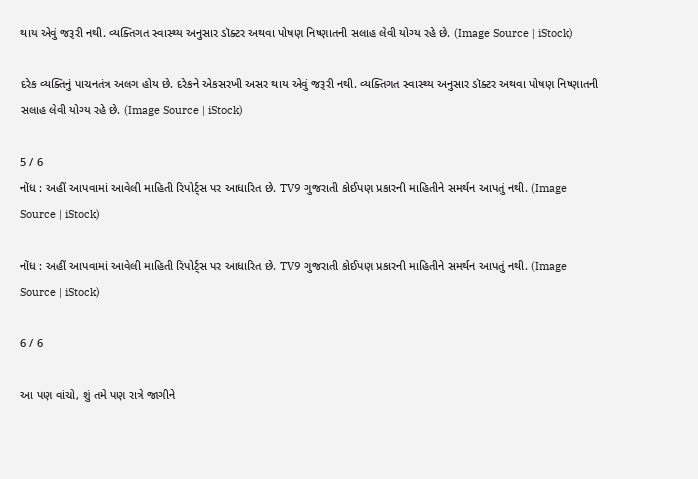થાય એવું જરૂરી નથી. વ્યક્તિગત સ્વાસ્થ્ય અનુસાર ડૉક્ટર અથવા પોષણ નિષ્ણાતની સલાહ લેવી યોગ્ય રહે છે. (Image Source | iStock)

દરેક વ્યક્તિનું પાચનતંત્ર અલગ હોય છે. દરેકને એકસરખી અસર થાય એવું જરૂરી નથી. વ્યક્તિગત સ્વાસ્થ્ય અનુસાર ડૉક્ટર અથવા પોષણ નિષ્ણાતની સલાહ લેવી યોગ્ય રહે છે. (Image Source | iStock)

5 / 6
નોંધ : અહીં આપવામાં આવેલી માહિતી રિપોર્ટ્સ પર આધારિત છે. TV9 ગુજરાતી કોઈપણ પ્રકારની માહિતીને સમર્થન આપતું નથી. (Image Source | iStock)

નોંધ : અહીં આપવામાં આવેલી માહિતી રિપોર્ટ્સ પર આધારિત છે. TV9 ગુજરાતી કોઈપણ પ્રકારની માહિતીને સમર્થન આપતું નથી. (Image Source | iStock)

6 / 6

આ પણ વાંચો, શું તમે પણ રાત્રે જાગીને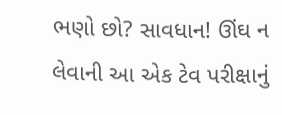ભણો છો? સાવધાન! ઊંઘ ન લેવાની આ એક ટેવ પરીક્ષાનું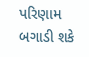પરિણામ બગાડી શકે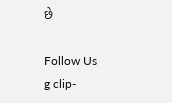છે

Follow Us
g clip-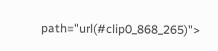path="url(#clip0_868_265)">